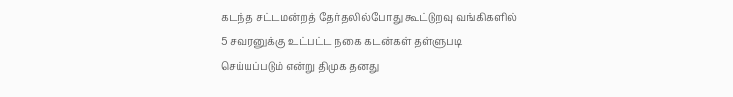கடந்த சட்டமன்றத் தேர்தலில்போது கூட்டுறவு வங்கிகளில் 5 சவரனுக்கு உட்பட்ட நகை கடன்கள் தள்ளுபடி செய்யப்படும் என்று திமுக தனது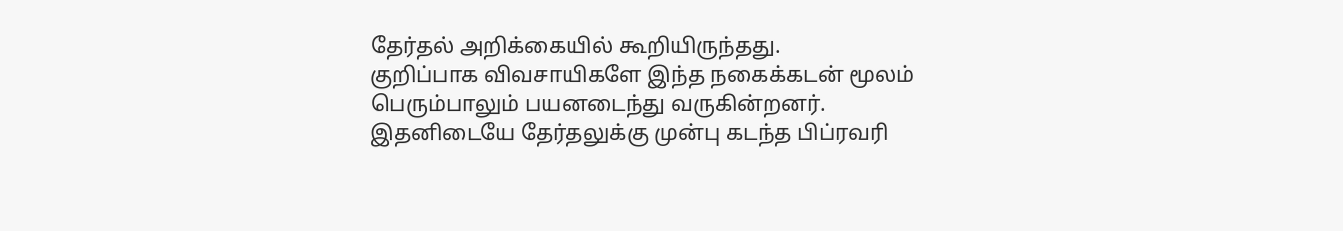தேர்தல் அறிக்கையில் கூறியிருந்தது.
குறிப்பாக விவசாயிகளே இந்த நகைக்கடன் மூலம் பெரும்பாலும் பயனடைந்து வருகின்றனர்.
இதனிடையே தேர்தலுக்கு முன்பு கடந்த பிப்ரவரி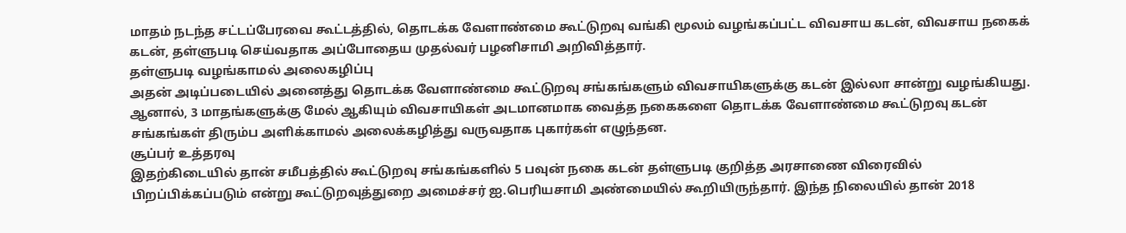மாதம் நடந்த சட்டப்பேரவை கூட்டத்தில், தொடக்க வேளாண்மை கூட்டுறவு வங்கி மூலம் வழங்கப்பட்ட விவசாய கடன், விவசாய நகைக் கடன், தள்ளுபடி செய்வதாக அப்போதைய முதல்வர் பழனிசாமி அறிவித்தார்.
தள்ளுபடி வழங்காமல் அலைகழிப்பு
அதன் அடிப்படையில் அனைத்து தொடக்க வேளாண்மை கூட்டுறவு சங்கங்களும் விவசாயிகளுக்கு கடன் இல்லா சான்று வழங்கியது. ஆனால், 3 மாதங்களுக்கு மேல் ஆகியும் விவசாயிகள் அடமானமாக வைத்த நகைகளை தொடக்க வேளாண்மை கூட்டுறவு கடன் சங்கங்கள் திரும்ப அளிக்காமல் அலைக்கழித்து வருவதாக புகார்கள் எழுந்தன.
சூப்பர் உத்தரவு
இதற்கிடையில் தான் சமீபத்தில் கூட்டுறவு சங்கங்களில் 5 பவுன் நகை கடன் தள்ளுபடி குறித்த அரசாணை விரைவில் பிறப்பிக்கப்படும் என்று கூட்டுறவுத்துறை அமைச்சர் ஐ.பெரியசாமி அண்மையில் கூறியிருந்தார். இந்த நிலையில் தான் 2018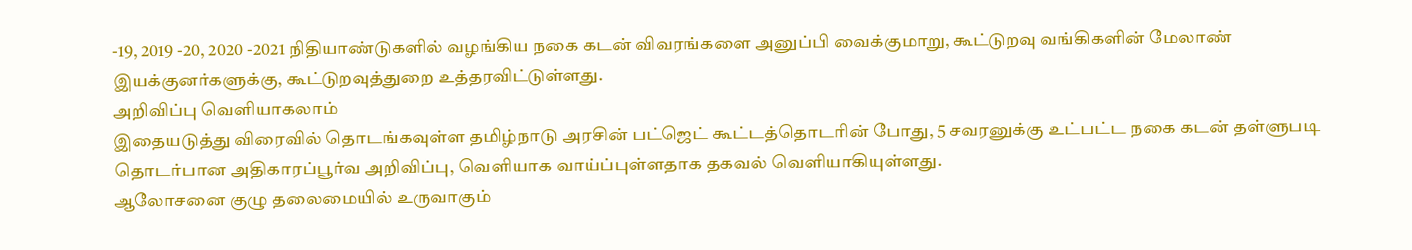-19, 2019 -20, 2020 -2021 நிதியாண்டுகளில் வழங்கிய நகை கடன் விவரங்களை அனுப்பி வைக்குமாறு, கூட்டுறவு வங்கிகளின் மேலாண் இயக்குனர்களுக்கு, கூட்டுறவுத்துறை உத்தரவிட்டுள்ளது.
அறிவிப்பு வெளியாகலாம்
இதையடுத்து விரைவில் தொடங்கவுள்ள தமிழ்நாடு அரசின் பட்ஜெட் கூட்டத்தொடரின் போது, 5 சவரனுக்கு உட்பட்ட நகை கடன் தள்ளுபடி தொடர்பான அதிகாரப்பூர்வ அறிவிப்பு, வெளியாக வாய்ப்புள்ளதாக தகவல் வெளியாகியுள்ளது.
ஆலோசனை குழு தலைமையில் உருவாகும்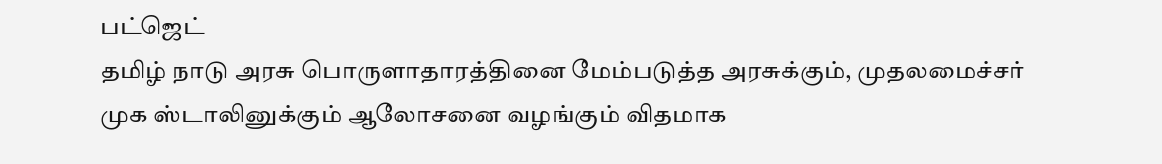பட்ஜெட்
தமிழ் நாடு அரசு பொருளாதாரத்தினை மேம்படுத்த அரசுக்கும், முதலமைச்சர் முக ஸ்டாலினுக்கும் ஆலோசனை வழங்கும் விதமாக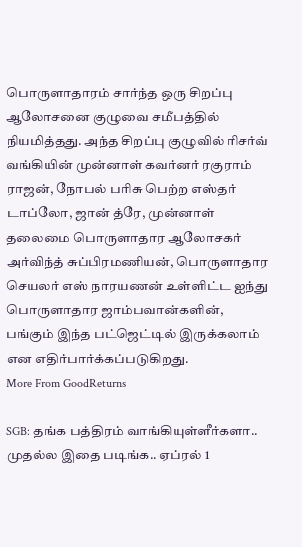பொருளாதாரம் சார்ந்த ஒரு சிறப்பு ஆலோசனை குழுவை சமீபத்தில் நியமித்தது. அந்த சிறப்பு குழுவில் ரிசர்வ் வங்கியின் முன்னாள் கவர்னர் ரகுராம் ராஜன், நோபல் பரிசு பெற்ற எஸ்தர் டாப்லோ, ஜான் த்ரே, முன்னாள் தலைமை பொருளாதார ஆலோசகர் அர்விந்த் சுப்பிரமணியன், பொருளாதார செயலர் எஸ் நாரயணன் உள்ளிட்ட ஐந்து பொருளாதார ஜாம்பவான்களின், பங்கும் இந்த பட்ஜெட்டில் இருக்கலாம் என எதிர்பார்க்கப்படுகிறது.
More From GoodReturns

SGB: தங்க பத்திரம் வாங்கியுள்ளீர்களா.. முதல்ல இதை படிங்க.. ஏப்ரல் 1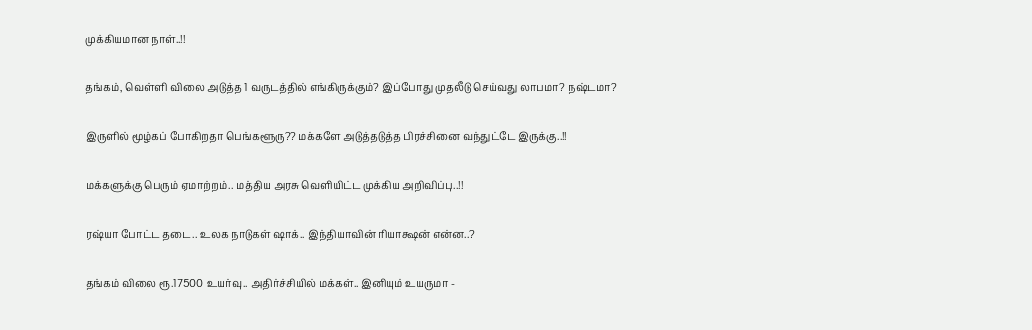முக்கியமான நாள்..!!

தங்கம், வெள்ளி விலை அடுத்த 1 வருடத்தில் எங்கிருக்கும்? இப்போது முதலீடு செய்வது லாபமா? நஷ்டமா?

இருளில் மூழ்கப் போகிறதா பெங்களூரு?? மக்களே அடுத்தடுத்த பிரச்சினை வந்துட்டே இருக்கு..!!

மக்களுக்கு பெரும் ஏமாற்றம்.. மத்திய அரசு வெளியிட்ட முக்கிய அறிவிப்பு..!!

ரஷ்யா போட்ட தடை.. உலக நாடுகள் ஷாக்.. இந்தியாவின் ரியாக்ஷன் என்ன..?

தங்கம் விலை ரூ.17500 உயர்வு.. அதிர்ச்சியில் மக்கள்.. இனியும் உயருமா -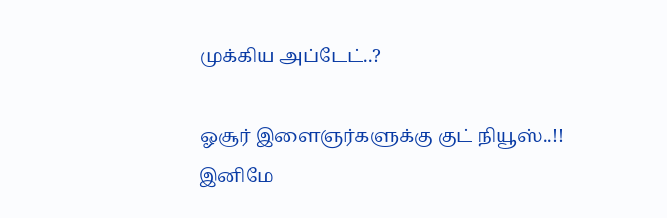முக்கிய அப்டேட்..?

ஓசூர் இளைஞர்களுக்கு குட் நியூஸ்..!! இனிமே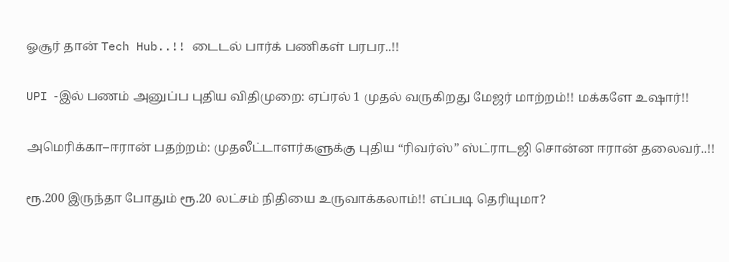ஓசூர் தான் Tech Hub..!! டைடல் பார்க் பணிகள் பரபர..!!

UPI -இல் பணம் அனுப்ப புதிய விதிமுறை: ஏப்ரல் 1 முதல் வருகிறது மேஜர் மாற்றம்!! மக்களே உஷார்!!

அமெரிக்கா–ஈரான் பதற்றம்: முதலீட்டாளர்களுக்கு புதிய “ரிவர்ஸ்” ஸ்ட்ராடஜி சொன்ன ஈரான் தலைவர்..!!

ரூ.200 இருந்தா போதும் ரூ.20 லட்சம் நிதியை உருவாக்கலாம்!! எப்படி தெரியுமா?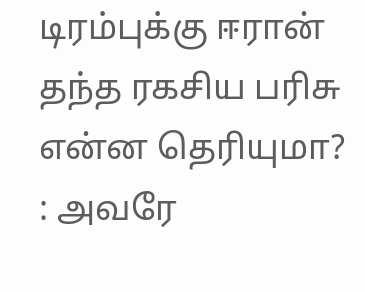டிரம்புக்கு ஈரான் தந்த ரகசிய பரிசு என்ன தெரியுமா? : அவரே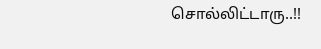சொல்லிட்டாரு..!!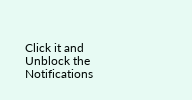Click it and Unblock the Notifications